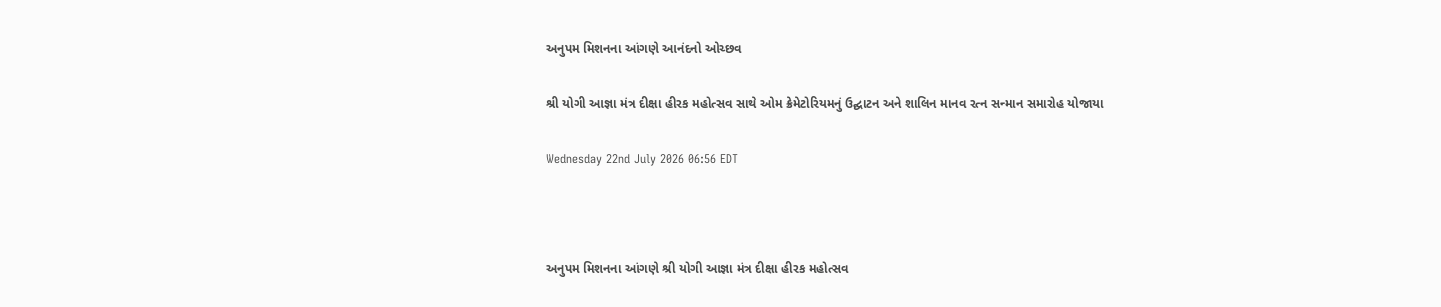અનુપમ મિશનના આંગણે આનંદનો ઓચ્છવ

શ્રી યોગી આજ્ઞા મંત્ર દીક્ષા હીરક મહોત્સવ સાથે ઓમ ક્રેમેટોરિયમનું ઉદ્ઘાટન અને શાલિન માનવ રત્ન સન્માન સમારોહ યોજાયા

Wednesday 22nd July 2026 06:56 EDT



અનુપમ મિશનના આંગણે શ્રી યોગી આજ્ઞા મંત્ર દીક્ષા હીરક મહોત્સવ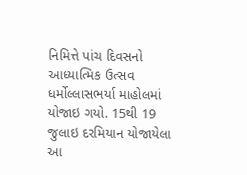નિમિત્તે પાંચ દિવસનો આધ્યાત્મિક ઉત્સવ ધર્મોલ્લાસભર્યા માહોલમાં યોજાઇ ગયો. 15થી 19 જુલાઇ દરમિયાન યોજાયેલા આ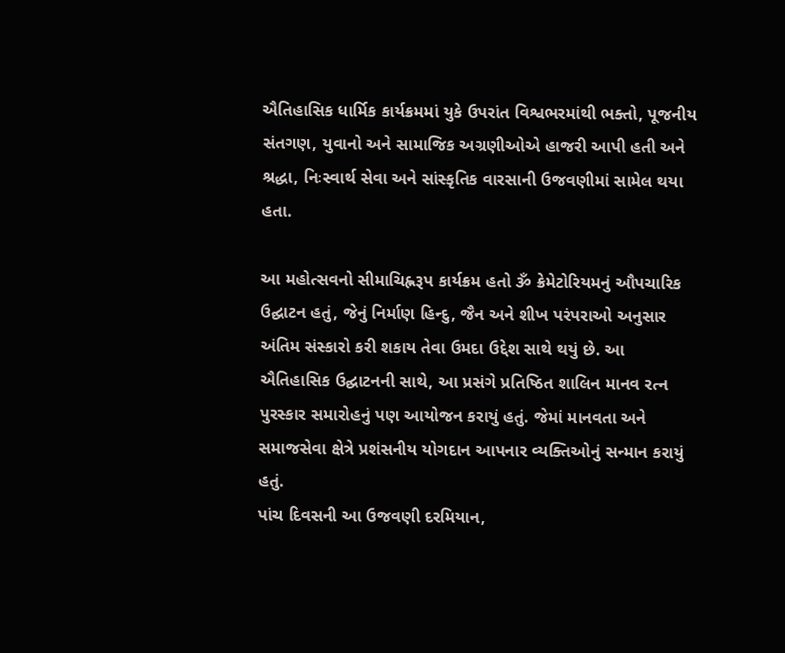ઐતિહાસિક ધાર્મિક કાર્યક્રમમાં યુકે ઉપરાંત વિશ્વભરમાંથી ભક્તો, પૂજનીય સંતગણ, યુવાનો અને સામાજિક અગ્રણીઓએ હાજરી આપી હતી અને શ્રદ્ધા, નિઃસ્વાર્થ સેવા અને સાંસ્કૃતિક વારસાની ઉજવણીમાં સામેલ થયા હતા.

આ મહોત્સવનો સીમાચિહ્નરૂપ કાર્યક્રમ હતો ૐ ક્રેમેટોરિયમનું ઔપચારિક ઉદ્ઘાટન હતું, જેનું નિર્માણ હિન્દુ, જૈન અને શીખ પરંપરાઓ અનુસાર અંતિમ સંસ્કારો કરી શકાય તેવા ઉમદા ઉદ્દેશ સાથે થયું છે. આ ઐતિહાસિક ઉદ્ઘાટનની સાથે, આ પ્રસંગે પ્રતિષ્ઠિત શાલિન માનવ રત્ન પુરસ્કાર સમારોહનું પણ આયોજન કરાયું હતું. જેમાં માનવતા અને સમાજસેવા ક્ષેત્રે પ્રશંસનીય યોગદાન આપનાર વ્યક્તિઓનું સન્માન કરાયું હતું.
પાંચ દિવસની આ ઉજવણી દરમિયાન,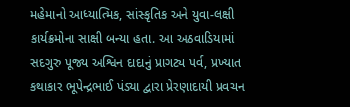મહેમાનો આધ્યાત્મિક, સાંસ્કૃતિક અને યુવા-લક્ષી કાર્યક્રમોના સાક્ષી બન્યા હતા. આ અઠવાડિયામાં સદગુરુ પૂજ્ય અશ્વિન દાદાનું પ્રાગટ્ય પર્વ, પ્રખ્યાત કથાકાર ભૂપેન્દ્રભાઈ પંડ્યા દ્વારા પ્રેરણાદાયી પ્રવચન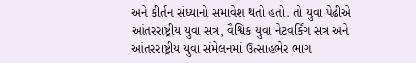અને કીર્તન સંધ્યાનો સમાવેશ થતો હતો. તો યુવા પેઢીએ આંતરરાષ્ટ્રીય યુવા સત્ર, વૈશ્વિક યુવા નેટવર્કિંગ સત્ર અને આંતરરાષ્ટ્રીય યુવા સંમેલનમાં ઉત્સાહભેર ભાગ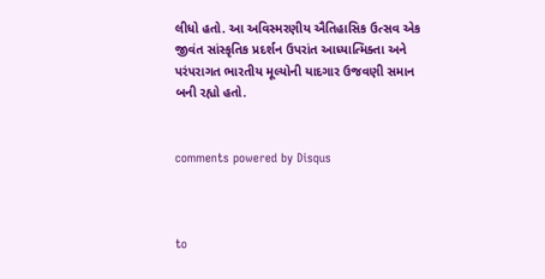લીધો હતો. આ અવિસ્મરણીય ઐતિહાસિક ઉત્સવ એક જીવંત સાંસ્કૃતિક પ્રદર્શન ઉપરાંત આધ્યાત્મિક્તા અને પરંપરાગત ભારતીય મૂલ્યોની યાદગાર ઉજવણી સમાન બની રહ્યો હતો.


comments powered by Disqus



to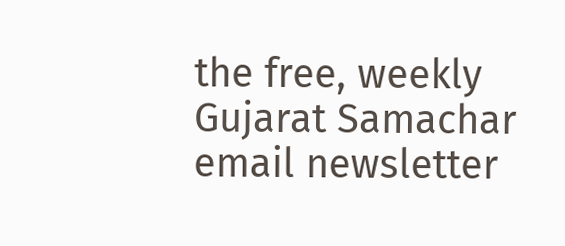the free, weekly Gujarat Samachar email newsletter